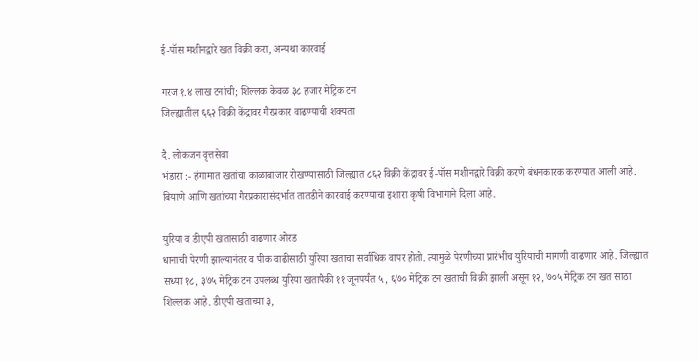ई-पॉस मशीनद्वारे खत विक्री करा, अन्यथा कारवाई

गरज १.४ लाख टनांची; शिल्लक केवळ ३८ हजार मेट्रिक टन
जिल्ह्यातील ६६२ विक्री केंद्रावर गैरप्रकार वाढण्याची शक्यता

दै. लोकजन वृत्तसेवा
भंडारा :- हंगामात खतांचा काळाबाजार रोखण्यासाठी जिल्ह्यात ८६२ विक्री केंद्रावर ई-पॉस मशीनद्वारे विक्री करणे बंधनकारक करण्यात आली आहे. बियाणे आणि खतांच्या गैरप्रकारासंदर्भात तातडीने कारवाई करण्याचा इशारा कृषी विभागाने दिला आहे.

युरिया व डीएपी खतासाठी वाढणार ओरड
धानाची पेरणी झाल्यानंतर व पीक वाढीसाठी युरिया खताचा सर्वाधिक वापर होतो. त्यामुळे पेरणीच्या प्रारंभीच युरियाची मागणी वाढणार आहे. जिल्ह्यात सध्या १८, ३७५ मेट्रिक टन उपलब्ध युरिया खतापैकी ११ जूनपर्यंत ५, ६७० मेट्रिक टन खताची विक्री झाली असून १२, ७०५ मेट्रिक टन खत साठा शिल्लक आहे. डीएपी खताच्या ३,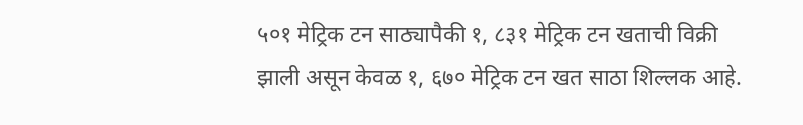५०१ मेट्रिक टन साठ्यापैकी १, ८३१ मेट्रिक टन खताची विक्री झाली असून केवळ १, ६७० मेट्रिक टन खत साठा शिल्लक आहे.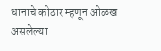धानाचे कोठार म्हणून ओळख असलेल्या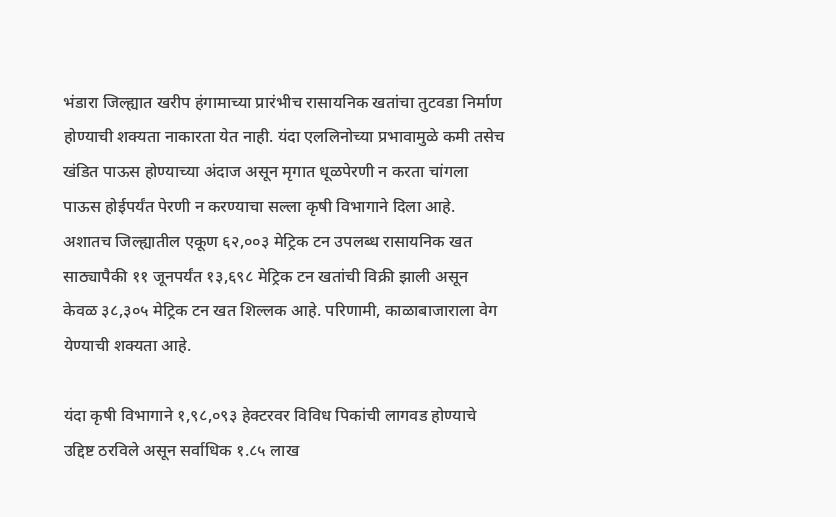भंडारा जिल्ह्यात खरीप हंगामाच्या प्रारंभीच रासायनिक खतांचा तुटवडा निर्माण होण्याची शक्यता नाकारता येत नाही. यंदा एललिनोच्या प्रभावामुळे कमी तसेच खंडित पाऊस होण्याच्या अंदाज असून मृगात धूळपेरणी न करता चांगला पाऊस होईपर्यंत पेरणी न करण्याचा सल्ला कृषी विभागाने दिला आहे. अशातच जिल्ह्यातील एकूण ६२,००३ मेट्रिक टन उपलब्ध रासायनिक खत साठ्यापैकी ११ जूनपर्यंत १३,६९८ मेट्रिक टन खतांची विक्री झाली असून केवळ ३८,३०५ मेट्रिक टन खत शिल्लक आहे. परिणामी, काळाबाजाराला वेग येण्याची शक्यता आहे.

यंदा कृषी विभागाने १,९८,०९३ हेक्टरवर विविध पिकांची लागवड होण्याचे उद्दिष्ट ठरविले असून सर्वाधिक १.८५ लाख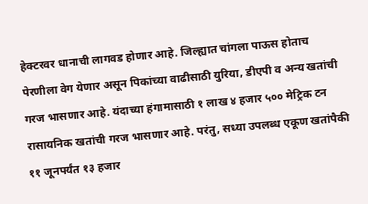हेक्टरवर धानाची लागवड होणार आहे. जिल्ह्यात चांगला पाऊस होताच पेरणीला वेग येणार असून पिकांच्या वाढीसाठी युरिया, डीएपी व अन्य खतांची गरज भासणार आहे. यंदाच्या हंगामासाठी १ लाख ४ हजार ५०० मेट्रिक टन रासायनिक खतांची गरज भासणार आहे. परंतु, सध्या उपलब्ध एकूण खतांपैकी ११ जूनपर्यंत १३ हजार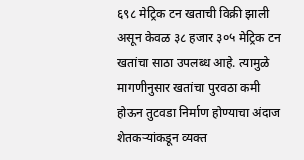६९८ मेट्रिक टन खताची विक्री झाली असून केवळ ३८ हजार ३०५ मेट्रिक टन खतांचा साठा उपलब्ध आहे. त्यामुळे मागणीनुसार खतांचा पुरवठा कमी होऊन तुटवडा निर्माण होण्याचा अंदाज शेतकऱ्यांकडून व्यक्त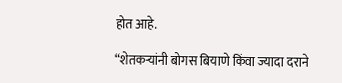होत आहे.

“शेतकऱ्यांनी बोगस बियाणे किंवा ज्यादा दराने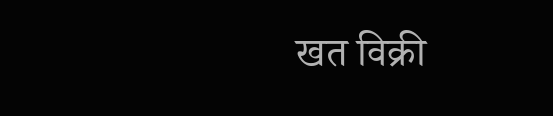खत विक्री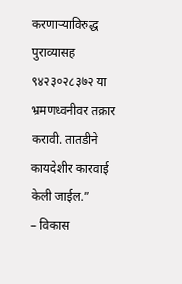करणाऱ्याविरुद्ध पुराव्यासह ९४२३०२८३७२ या भ्रमणध्वनीवर तक्रार करावी. तातडीने कायदेशीर कारवाई केली जाईल.”
– विकास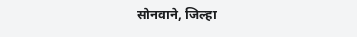सोनवाने, जिल्हा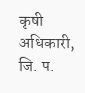कृषी अधिकारी, जि. प.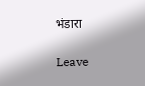भंडारा

Leave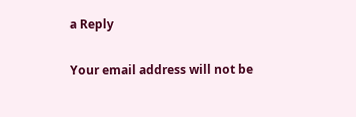a Reply

Your email address will not be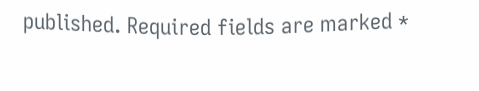published. Required fields are marked *